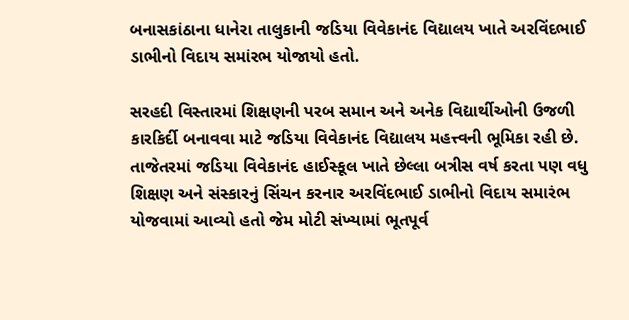બનાસકાંઠાના ધાનેરા તાલુકાની જડિયા વિવેકાનંદ વિદ્યાલય ખાતે અરવિંદભાઈ ડાભીનો વિદાય સમાંરભ યોજાયો હતો.

સરહદી વિસ્તારમાં શિક્ષણની પરબ સમાન અને અનેક વિદ્યાર્થીઓની ઉજળી કારકિર્દી બનાવવા માટે જડિયા વિવેકાનંદ વિદ્યાલય મહત્ત્વની ભૂમિકા રહી છે. તાજેતરમાં જડિયા વિવેકાનંદ હાઈસ્કૂલ ખાતે છેલ્લા બત્રીસ વર્ષ કરતા પણ વધુ શિક્ષણ અને સંસ્કારનું સિંચન કરનાર અરવિંદભાઈ ડાભીનો વિદાય સમારંભ યોજવામાં આવ્યો હતો જેમ મોટી સંખ્યામાં ભૂતપૂર્વ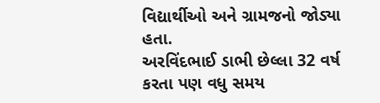વિદ્યાર્થીઓ અને ગ્રામજનો જોડ્યા હતા.
અરવિંદભાઈ ડાભી છેલ્લા 32 વર્ષ કરતા પણ વધુ સમય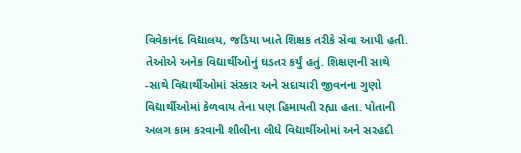વિવેકાનંદ વિદ્યાલય, જડિયા ખાતે શિક્ષક તરીકે સેવા આપી હતી. તેઓએ અનેક વિદ્યાર્થીઓનું ઘડતર કર્યું હતું. શિક્ષણની સાથે -સાથે વિદ્યાર્થીઓમાં સંસ્કાર અને સદાચારી જીવનના ગુણો વિદ્યાર્થીઓમાં કેળવાય તેના પણ હિમાયતી રહ્યા હતા. પોતાની અલગ કામ કરવાની શૌલીના લીધે વિદ્યાર્થીઓમાં અને સરહદી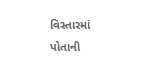વિસ્તારમાં પોતાની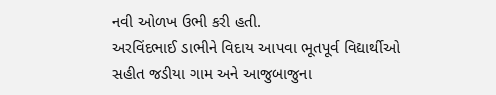નવી ઓળખ ઉભી કરી હતી.
અરવિંદભાઈ ડાભીને વિદાય આપવા ભૂતપૂર્વ વિદ્યાર્થીઓ સહીત જડીયા ગામ અને આજુબાજુના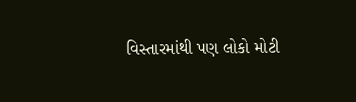વિસ્તારમાંથી પણ લોકો મોટી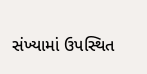સંખ્યામાં ઉપસ્થિત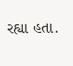રહ્યા હતા.